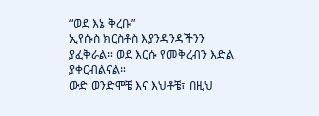“ወደ እኔ ቅረቡ”
ኢየሱስ ክርስቶስ እያንዳንዳችንን ያፈቅራል። ወደ እርሱ የመቅረብን እድል ያቀርብልናል።
ውድ ወንድሞቼ እና እህቶቼ፣ በዚህ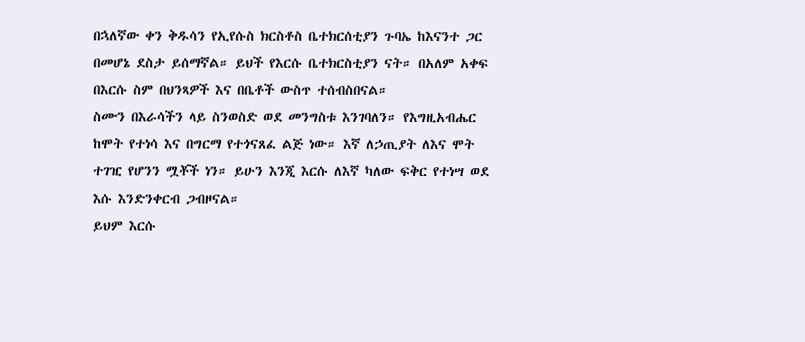በኋለኛው ቀን ቅዱሳን የኢየሱስ ክርስቶስ ቤተክርሰቲያን ጉባኤ ከእናንተ ጋር በመሆኔ ደስታ ይሰማኛል። ይህች የእርሱ ቤተክርስቲያን ናት። በአለም አቀፍ በእርሱ ስም በህንጻዎች እና በቤቶች ውስጥ ተሰብስበናል።
ስሙን በእራሳችን ላይ ስንወስድ ወደ መንግስቱ እንገባለን። የእግዚአብሔር ከሞት የተነሳ እና በግርማ የተጎናጸፈ ልጅ ነው። እኛ ለኃጢያት ለእና ሞት ተገዢ የሆንን ሟቾች ነን። ይሁን እንጂ እርሱ ለእኛ ካለው ፍቅር የተነሣ ወደ እሱ እንድንቀርብ ጋብዞናል።
ይህም እርሱ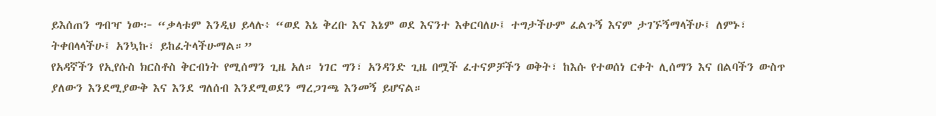ይእሰጠን ግብዣ ነው፦ “ቃላቱም እንዲህ ይላሉ፥ “ወደ እኔ ቅረቡ እና እኔም ወደ እናንተ እቀርባለሁ፤ ተግታችሁም ፈልጉኝ እናም ታገኙኝማላችሁ፤ ለምኑ፣ ትቀበላላችሁ፤ አንኳኩ፣ ይከፈትላችሁማል።”
የአዳኛችን የኢየሱስ ክርስቶስ ቅርብነት የሚሰማን ጊዜ አለ። ነገር ግን፣ አንዳንድ ጊዜ በሟች ፈተናዎቻችን ወቅት፣ ከእሱ የተወሰነ ርቀት ሊሰማን እና በልባችን ውስጥ ያለውን እንደሚያውቅ እና እንደ ግለሰብ እንደሚወደን ማረጋገጫ እንመኝ ይሆናል።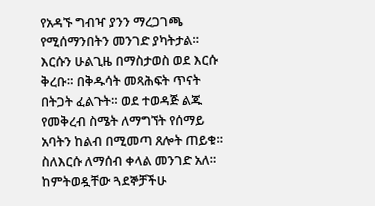የአዳኙ ግብዣ ያንን ማረጋገጫ የሚሰማንበትን መንገድ ያካትታል። እርሱን ሁልጊዜ በማስታወስ ወደ እርሱ ቅረቡ። በቅዱሳት መጻሕፍት ጥናት በትጋት ፈልጉት። ወደ ተወዳጅ ልጁ የመቅረብ ስሜት ለማግኘት የሰማይ አባትን ከልብ በሚመጣ ጸሎት ጠይቁ።
ስለእርሱ ለማሰብ ቀላል መንገድ አለ። ከምትወዷቸው ጓደኞቻችሁ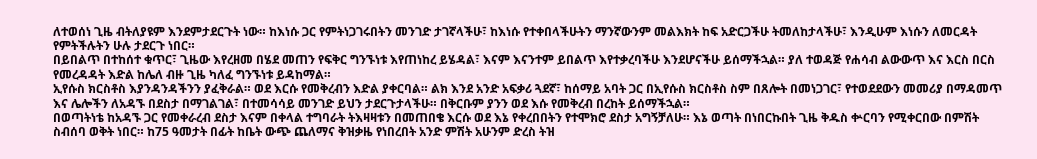ለተወሰነ ጊዜ ብትለያዩም እንደምታደርጉት ነው። ከእነሱ ጋር የምትነጋገሩበትን መንገድ ታገኛላችሁ፣ ከእነሱ የተቀበላችሁትን ማንኛውንም መልእክት ከፍ አድርጋችሁ ትመለከታላችሁ፣ እንዲሁም እነሱን ለመርዳት የምትችሉትን ሁሉ ታደርጉ ነበር።
በይበልጥ በተከሰተ ቁጥር፣ ጊዜው እየረዘመ በሄደ መጠን የፍቅር ግንኙነቱ እየጠነከረ ይሄዳል፣ እናም እናንተም ይበልጥ እየተቃረባችሁ እንደሆናችሁ ይሰማችኋል። ያለ ተወዳጅ የሐሳብ ልውውጥ እና እርስ በርስ የመረዳዳት እድል ከሌለ ብዙ ጊዜ ካለፈ ግንኙነቱ ይዳከማል።
ኢየሱስ ክርስቶስ እያንዳንዳችንን ያፈቅራል። ወደ እርሱ የመቅረብን እድል ያቀርባል። ልክ እንደ አንድ አፍቃሪ ጓደኛ፣ ከሰማይ አባት ጋር በኢየሱስ ክርስቶስ ስም በጸሎት በመነጋገር፣ የተወደደውን መመሪያ በማዳመጥ እና ሌሎችን ለአዳኙ በደስታ በማገልገል፣ በተመሳሳይ መንገድ ይህን ታደርጉታላችሁ። በቅርቡም ያንን ወደ እሱ የመቅረብ በረከት ይሰማችኋል።
በወጣትነቴ ከአዳኙ ጋር የመቀራረብ ደስታ እናም በቀላል ተግባራት ትእዛዛቱን በመጠበቄ እርሱ ወደ እኔ የቀረበበትን የተሞክሮ ደስታ አግኝቻለሁ። እኔ ወጣት በነበርኩበት ጊዜ ቅዱስ ቍርባን የሚቀርበው በምሽት ስብሰባ ወቅት ነበር። ከ75 ዓመታት በፊት ከቤት ውጭ ጨለማና ቅዝቃዜ የነበረበት አንድ ምሽት አሁንም ድረስ ትዝ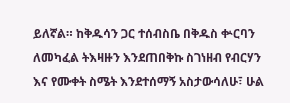ይለኛል። ከቅዱሳን ጋር ተሰብስቤ በቅዱስ ቍርባን ለመካፈል ትእዛዙን እንደጠበቅኩ ስገነዘብ የብርሃን እና የሙቀት ስሜት እንደተሰማኝ አስታውሳለሁ፣ ሁል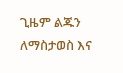ጊዜም ልጁን ለማስታወስ እና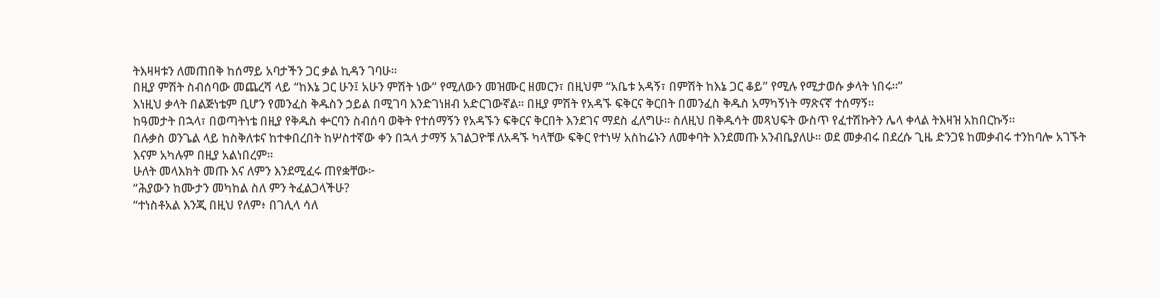ትእዛዛቱን ለመጠበቅ ከሰማይ አባታችን ጋር ቃል ኪዳን ገባሁ።
በዚያ ምሽት ስብሰባው መጨረሻ ላይ “ከእኔ ጋር ሁን፤ አሁን ምሽት ነው” የሚለውን መዝሙር ዘመርን፣ በዚህም “አቤቱ አዳኝ፣ በምሽት ከእኔ ጋር ቆይ” የሚሉ የሚታወሱ ቃላት ነበሩ።”
እነዚህ ቃላት በልጅነቴም ቢሆን የመንፈስ ቅዱስን ኃይል በሚገባ እንድገነዘብ አድርገውኛል። በዚያ ምሽት የአዳኙ ፍቅርና ቅርበት በመንፈስ ቅዱስ አማካኝነት ማጽናኛ ተሰማኝ።
ከዓመታት በኋላ፣ በወጣትነቴ በዚያ የቅዱስ ቍርባን ስብሰባ ወቅት የተሰማኝን የአዳኙን ፍቅርና ቅርበት እንደገና ማደስ ፈለግሁ። ስለዚህ በቅዱሳት መጻህፍት ውስጥ የፈተሽኩትን ሌላ ቀላል ትእዛዝ አከበርኩኝ።
በሉቃስ ወንጌል ላይ ከስቅለቱና ከተቀበረበት ከሦስተኛው ቀን በኋላ ታማኝ አገልጋዮቹ ለአዳኙ ካላቸው ፍቅር የተነሣ አስከሬኑን ለመቀባት እንደመጡ አንብቤያለሁ። ወደ መቃብሩ በደረሱ ጊዜ ድንጋዩ ከመቃብሩ ተንከባሎ አገኙት እናም አካሉም በዚያ አልነበረም።
ሁለት መላእክት መጡ እና ለምን እንደሚፈሩ ጠየቋቸው፦
“ሕያውን ከሙታን መካከል ስለ ምን ትፈልጋላችሁ?
“ተነስቶአል እንጂ በዚህ የለም፥ በገሊላ ሳለ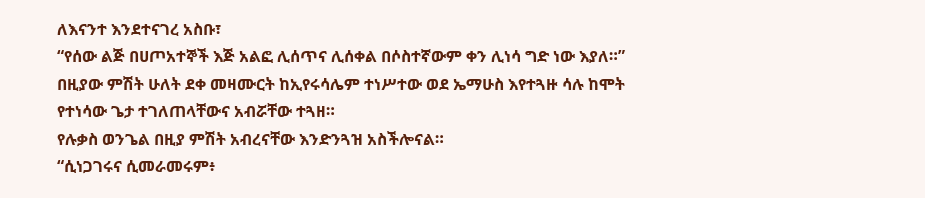ለእናንተ እንደተናገረ አስቡ፣
“የሰው ልጅ በሀጦአተኞች እጅ አልፎ ሊሰጥና ሊሰቀል በሶስተኛውም ቀን ሊነሳ ግድ ነው እያለ።”
በዚያው ምሽት ሁለት ደቀ መዛሙርት ከኢየሩሳሌም ተነሥተው ወደ ኤማሁስ እየተጓዙ ሳሉ ከሞት የተነሳው ጌታ ተገለጠላቸውና አብሯቸው ተጓዘ።
የሉቃስ ወንጌል በዚያ ምሽት አብረናቸው እንድንጓዝ አስችሎናል።
“ሲነጋገሩና ሲመራመሩም፥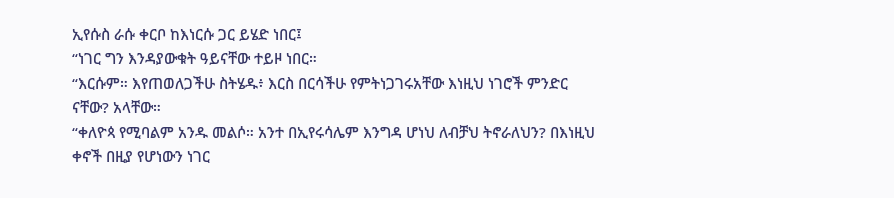ኢየሱስ ራሱ ቀርቦ ከእነርሱ ጋር ይሄድ ነበር፤
“ነገር ግን እንዳያውቁት ዓይናቸው ተይዞ ነበር።
“እርሱም። እየጠወለጋችሁ ስትሄዱ፥ እርስ በርሳችሁ የምትነጋገሩአቸው እነዚህ ነገሮች ምንድር ናቸው? አላቸው።
“ቀለዮጳ የሚባልም አንዱ መልሶ። አንተ በኢየሩሳሌም እንግዳ ሆነህ ለብቻህ ትኖራለህን? በእነዚህ ቀኖች በዚያ የሆነውን ነገር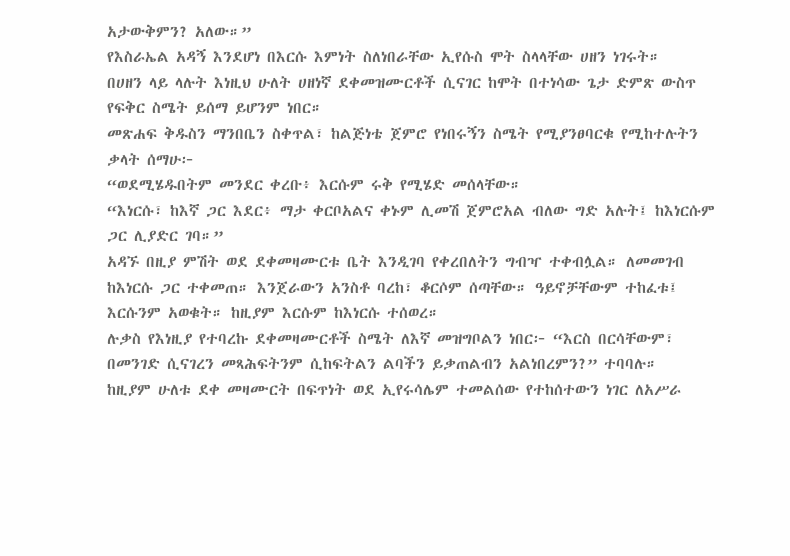አታውቅምን? አለው።”
የእስራኤል አዳኝ እንደሆነ በእርሱ እምነት ስለነበራቸው ኢየሱስ ሞት ስላላቸው ሀዘን ነገሩት።
በሀዘን ላይ ላሉት እነዚህ ሁለት ሀዘነኛ ደቀመዝሙርቶች ሲናገር ከሞት በተነሳው ጌታ ድምጽ ውስጥ የፍቅር ስሜት ይሰማ ይሆንም ነበር።
መጽሐፍ ቅዱስን ማንበቤን ስቀጥል፣ ከልጅነቴ ጀምሮ የነበሩኝን ስሜት የሚያንፀባርቁ የሚከተሉትን ቃላት ሰማሁ፦
“ወደሚሄዱበትም መንደር ቀረቡ፥ እርሱም ሩቅ የሚሄድ መሰላቸው።
“እነርሱ፣ ከእኛ ጋር እደር፥ ማታ ቀርቦአልና ቀኑም ሊመሽ ጀምሮአል ብለው ግድ አሉት፤ ከእነርሱም ጋር ሊያድር ገባ።”
አዳኙ በዚያ ምሽት ወደ ደቀመዛሙርቱ ቤት እንዲገባ የቀረበለትን ግብዣ ተቀብሏል። ለመመገብ ከእነርሱ ጋር ተቀመጠ። እንጀራውን አንስቶ ባረከ፣ ቆርሶም ሰጣቸው። ዓይኖቻቸውም ተከፈቱ፤ እርሱንም አወቁት። ከዚያም እርሱም ከእነርሱ ተሰወረ።
ሉቃስ የእነዚያ የተባረኩ ደቀመዛሙርቶች ስሜት ለእኛ መዝግቦልን ነበር፦ “እርስ በርሳቸውም፣ በመንገድ ሲናገረን መጻሕፍትንም ሲከፍትልን ልባችን ይቃጠልብን አልነበረምን?” ተባባሉ።
ከዚያም ሁለቱ ደቀ መዛሙርት በፍጥነት ወደ ኢየሩሳሌም ተመልሰው የተከሰተውን ነገር ለአሥራ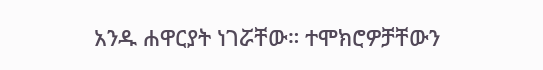አንዱ ሐዋርያት ነገሯቸው። ተሞክሮዎቻቸውን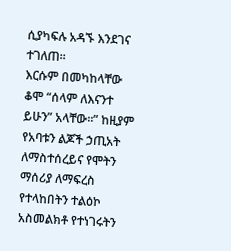ሲያካፍሉ አዳኙ እንደገና ተገለጠ።
እርሱም በመካከላቸው ቆሞ “ሰላም ለእናንተ ይሁን” አላቸው።” ከዚያም የአባቱን ልጆች ኃጢአት ለማስተሰረይና የሞትን ማሰሪያ ለማፍረስ የተላከበትን ተልዕኮ አስመልክቶ የተነገሩትን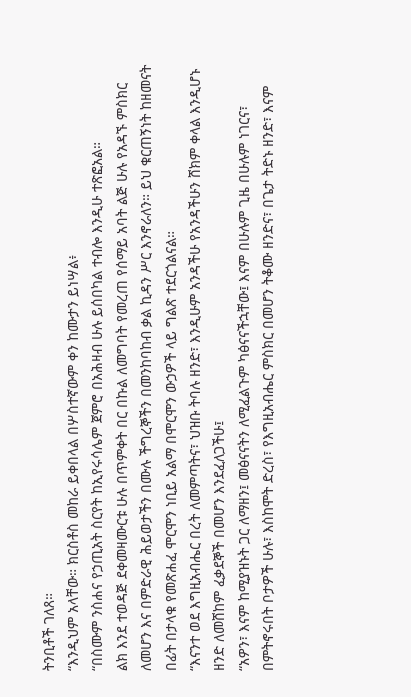ትንቢቶች ገለጸ።
“እንዲህም አላቸው። ክርስቶስ መከራ ይቀበላል በሦስተኛውም ቀን ከሙታን ይነሣል፥
“በስሙም ንስሐና የኃጢአት ስርየት ከኢየሩሳሌም ጀምሮ በአሕዛብ ሁሉ ይሰበካል ተብሎ እንዲሁ ተጽፎአል።
ልክ እንደ ተወዳጅ ደቀመዛሙርቱ ሁሉ በጥምቀት በር በኩል ለመግባት የመረጠ የሰማይ አባት ልጅ ሁሉ የአዳኙ ምስክር ለመሆን እና በምድራዊ ሕይወታችን በሙሉ ችግረኞችን በመንከባከብ ቃል ኪዳን ሥር እንኖራለን። ይህ ቁርጠኝነት ከዘመናት በፊት በታላቁ የመጽሐፈ ሞርሞን ነቢይ አልማ በሞርሞን ውኃዎች ላይ ግልጽ ተደርጎልናል።
“እናንተ ወደ እግዚአብሔር በረት ለመምጣትና፣ ህዝቡ ትባሉ ዘንድ፣ እንዲሁም አንዳችሁ የአንዳችሁን ሸክም ቀላል እንዲሆኑ ዘንድ ለመሸከም ፈቃደኞች በመሆን እንደፈለጋችሁ፤
“አዎን፣ እናም ከሚያዝኑት ጋር ለማዘን፤ መፅናናትን ለሚፈልጉም ካፅናናችኋቸው፤ እናም በሁሉም ጊዜ በሁሉም ነገርና፣ በምትኖሩበት ቦታዎች ሁሉ፣ እስከሞት ድረስ፣ የእግዚአብሔር ምስክር በመሆን ትቆሙ ዘንድና፣ በጌታ ትድኑ ዘንድ፣ እናም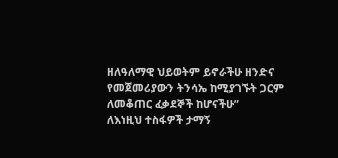ዘለዓለማዊ ህይወትም ይኖራችሁ ዘንድና የመጀመሪያውን ትንሳኤ ከሚያገኙት ጋርም ለመቆጠር ፈቃደኞች ከሆናችሁ”
ለእነዚህ ተስፋዎች ታማኝ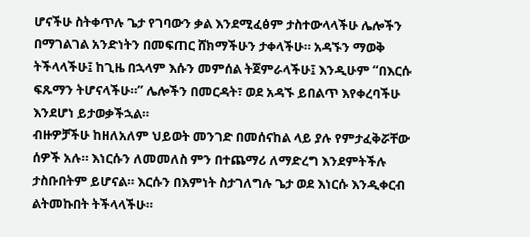ሆናችሁ ስትቀጥሉ ጌታ የገባውን ቃል እንደሚፈፅም ታስተውላላችሁ ሌሎችን በማገልገል አንድነትን በመፍጠር ሸክማችሁን ታቀላችሁ። አዳኙን ማወቅ ትችላላችሁ፤ ከጊዜ በኋላም እሱን መምሰል ትጀምራላችሁ፤ እንዲሁም “በእርሱ ፍጹማን ትሆናላችሁ።” ሌሎችን በመርዳት፣ ወደ አዳኙ ይበልጥ እየቀረባችሁ እንደሆነ ይታወቃችኋል።
ብዙዎቻችሁ ከዘለአለም ህይወት መንገድ በመሰናከል ላይ ያሉ የምታፈቅሯቸው ሰዎች አሉ። እነርሱን ለመመለስ ምን በተጨማሪ ለማድረግ እንደምትችሉ ታስቡበትም ይሆናል። እርሱን በእምነት ስታገለግሉ ጌታ ወደ እነርሱ እንዲቀርብ ልትመኩበት ትችላላችሁ።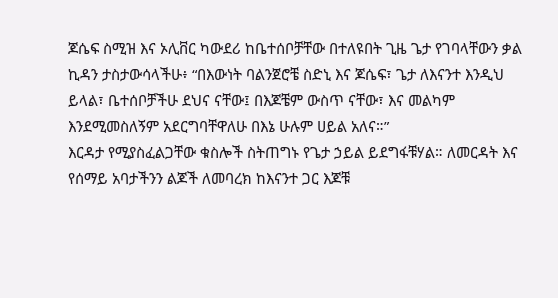ጆሴፍ ስሚዝ እና ኦሊቨር ካውደሪ ከቤተሰቦቻቸው በተለዩበት ጊዜ ጌታ የገባላቸውን ቃል ኪዳን ታስታውሳላችሁ፥ “በእውነት ባልንጀሮቼ ስድኒ እና ጆሴፍ፣ ጌታ ለእናንተ እንዲህ ይላል፣ ቤተሰቦቻችሁ ደህና ናቸው፤ በእጆቼም ውስጥ ናቸው፣ እና መልካም እንደሚመስለኝም አደርግባቸዋለሁ በእኔ ሁሉም ሀይል አለና።”
እርዳታ የሚያስፈልጋቸው ቁስሎች ስትጠግኑ የጌታ ኃይል ይደግፋቹሃል። ለመርዳት እና የሰማይ አባታችንን ልጆች ለመባረክ ከእናንተ ጋር እጆቹ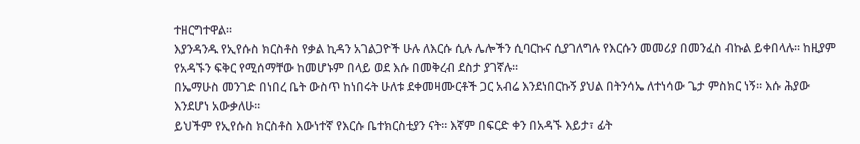ተዘርግተዋል።
እያንዳንዱ የኢየሱስ ክርስቶስ የቃል ኪዳን አገልጋዮች ሁሉ ለእርሱ ሲሉ ሌሎችን ሲባርኩና ሲያገለግሉ የእርሱን መመሪያ በመንፈስ ብኩል ይቀበላሉ። ከዚያም የአዳኙን ፍቅር የሚሰማቸው ከመሆኑም በላይ ወደ እሱ በመቅረብ ደስታ ያገኛሉ።
በኤማሁስ መንገድ በነበረ ቤት ውስጥ ከነበሩት ሁለቱ ደቀመዛሙርቶች ጋር አብሬ እንደነበርኩኝ ያህል በትንሳኤ ለተነሳው ጌታ ምስክር ነኝ። እሱ ሕያው እንደሆነ አውቃለሁ።
ይህችም የኢየሱስ ክርስቶስ እውነተኛ የእርሱ ቤተክርስቲያን ናት። እኛም በፍርድ ቀን በአዳኙ እይታ፣ ፊት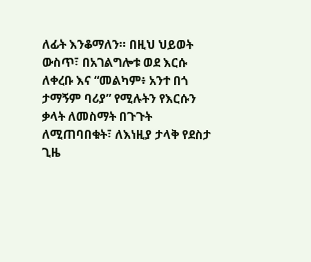ለፊት እንቆማለን። በዚህ ህይወት ውስጥ፣ በአገልግሎቱ ወደ እርሱ ለቀረቡ እና “መልካም፥ አንተ በጎ ታማኝም ባሪያ” የሚሉትን የእርሱን ቃላት ለመስማት በጉጉት ለሚጠባበቁት፣ ለእነዚያ ታላቅ የደስታ ጊዜ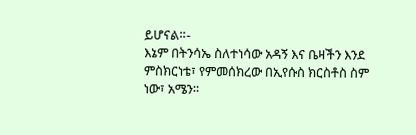ይሆናል።-
እኔም በትንሳኤ ስለተነሳው አዳኝ እና ቤዛችን እንደ ምስክርነቴ፣ የምመሰክረው በኢየሱስ ክርስቶስ ስም ነው፣ አሜን።